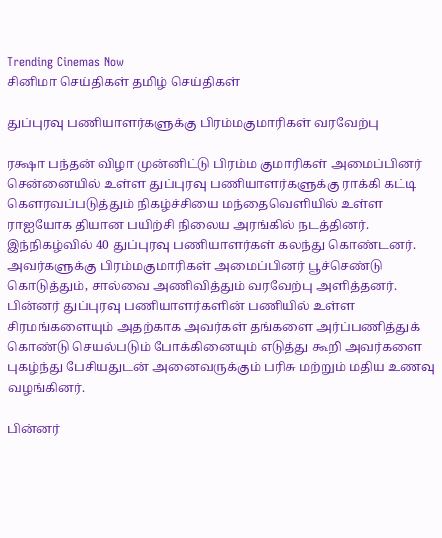Trending Cinemas Now
சினிமா செய்திகள் தமிழ் செய்திகள்

துப்புரவு பணியாளர்களுக்கு பிரம்மகுமாரிகள் வரவேற்பு

ரக்ஷா பந்தன் விழா முன்னிட்டு பிரம்ம குமாரிகள் அமைப்பினர் சென்னையில் உள்ள துப்புரவு பணியாளர்களுக்கு ராக்கி கட்டி கௌரவப்படுத்தும் நிகழ்ச்சியை மந்தைவெளியில் உள்ள
ராஐயோக தியான பயிற்சி நிலைய அரங்கில் நடத்தினர்.
இந்நிகழ்வில் 40 துப்புரவு பணியாளர்கள் கலந்து கொண்டனர். அவர்களுக்கு பிரம்மகுமாரிகள் அமைப்பினர் பூச்செண்டு கொடுத்தும், சால்வை அணிவித்தும் வரவேற்பு அளித்தனர். பின்னர் துப்புரவு பணியாளர்களின் பணியில் உள்ள சிரமங்களையும் அதற்காக அவர்கள் தங்களை அர்ப்பணித்துக் கொண்டு செயல்படும் போக்கினையும் எடுத்து கூறி அவர்களை புகழ்ந்து பேசியதுடன் அனைவருக்கும் பரிசு மற்றும் மதிய உணவு வழங்கினர்.

பின்னர்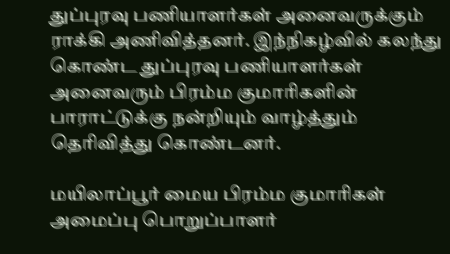துப்புரவு பணியாளர்கள் அனைவருக்கும் ராக்கி அணிவித்தனர். இந்நிகழ்வில் கலந்து கொண்ட துப்புரவு பணியாளர்கள் அனைவரும் பிரம்ம குமாரிகளின் பாராட்டுக்கு நன்றியும் வாழ்த்தும் தெரிவித்து கொண்டனர்.

மயிலாப்பூர் மைய பிரம்ம குமாரிகள் அமைப்பு பொறுப்பாளர்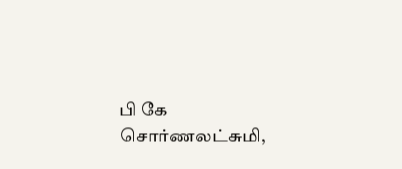பி கே சொர்ணலட்சுமி,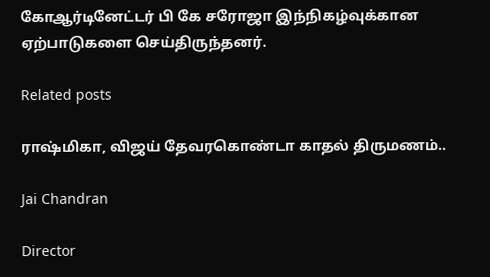கோஆர்டினேட்டர் பி கே சரோஜா இந்நிகழ்வுக்கான ஏற்பாடுகளை செய்திருந்தனர்.

Related posts

ராஷ்மிகா, விஜய் தேவரகொண்டா காதல் திருமணம்..

Jai Chandran

Director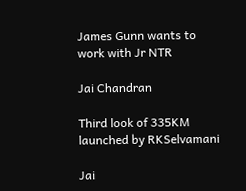James Gunn wants to work with Jr NTR

Jai Chandran

Third look of 335KM launched by RKSelvamani

Jai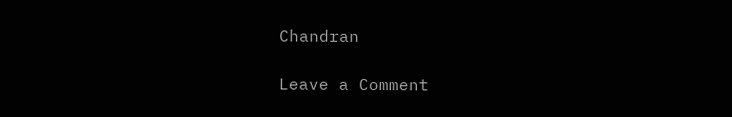Chandran

Leave a Comment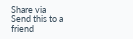Share via
Send this to a friend